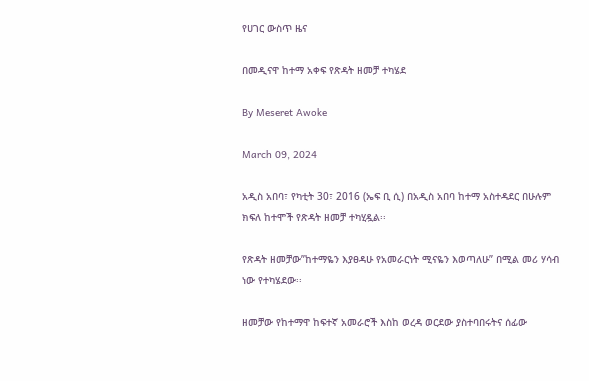የሀገር ውስጥ ዜና

በመዲናዋ ከተማ አቀፍ የጽዳት ዘመቻ ተካሄደ

By Meseret Awoke

March 09, 2024

አዲስ አበባ፣ የካቲት 30፣ 2016 (ኤፍ ቢ ሲ) በአዲስ አበባ ከተማ አስተዳደር በሁሉም ክፍለ ከተሞች የጽዳት ዘመቻ ተካሂዷል፡፡

የጽዳት ዘመቻው”ከተማዬን እያፀዳሁ የአመራርነት ሚናዬን እወጣለሁ” በሚል መሪ ሃሳብ ነው የተካሄደው፡፡

ዘመቻው የከተማዋ ከፍተኛ አመራሮች እስከ ወረዳ ወርደው ያስተባበሩትና ሰፊው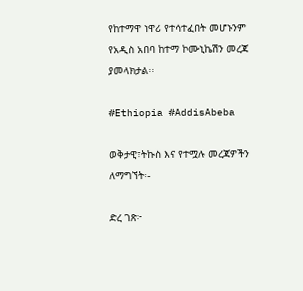የከተማዋ ነዋሪ የተሳተፈበት መሆኑንም የአዲስ አበባ ከተማ ኮሙኒኬሽን መረጃ ያመላክታል፡፡

#Ethiopia #AddisAbeba

ወቅታዊ፣ትኩስ እና የተሟሉ መረጃዎችን ለማግኘት፡-

ድረ ገጽ፦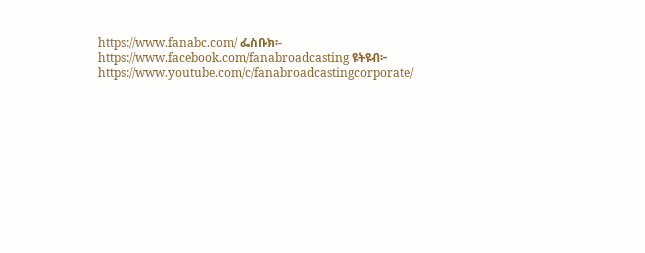https://www.fanabc.com/ ፌስቡክ፡- https://www.facebook.com/fanabroadcasting ዩትዩብ፦ https://www.youtube.com/c/fanabroadcastingcorporate/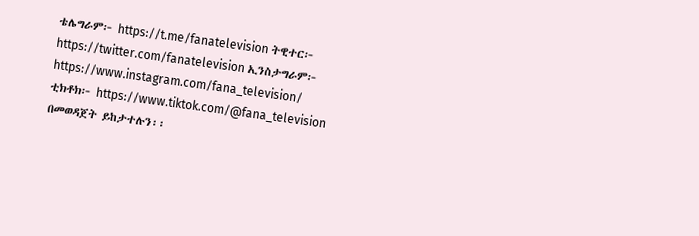ቴሌግራም፦ https://t.me/fanatelevision ትዊተር፦ https://twitter.com/fanatelevision ኢንስታግራም፦ https://www.instagram.com/fana_television/ ቲክቶክ፦ https://www.tiktok.com/@fana_television በመወዳጀት ይከታተሉን፡፡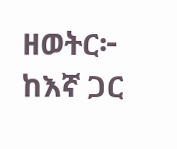ዘወትር፦ ከእኛ ጋር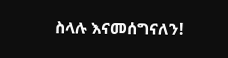ስላሉ እናመሰግናለን!